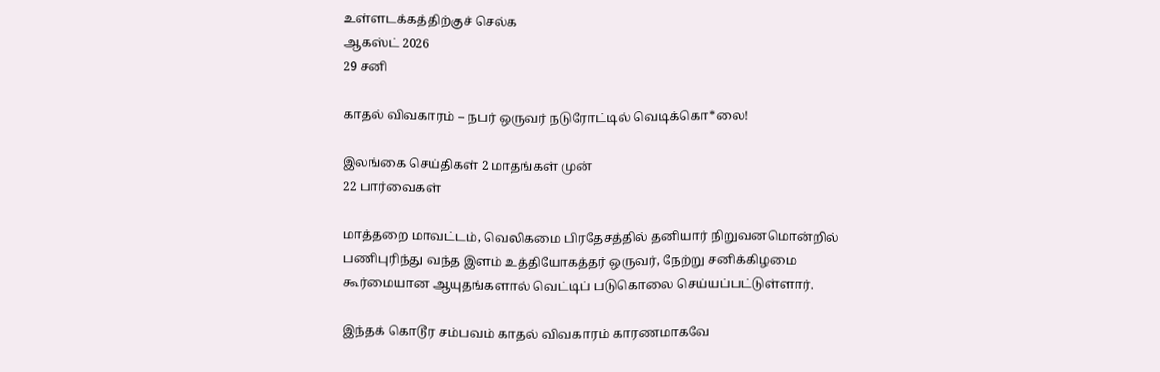உள்ளடக்கத்திற்குச் செல்க
ஆகஸ்ட் 2026
29 சனி

காதல் விவகாரம் – நபர் ஒருவர் நடுரோட்டில் வெடிக்கொ*லை!

இலங்கை செய்திகள் 2 மாதங்கள் முன்
22 பார்வைகள்

மாத்தறை மாவட்டம், வெலிகமை பிரதேசத்தில் தனியார் நிறுவனமொன்றில் பணிபுரிந்து வந்த இளம் உத்தியோகத்தர் ஒருவர், நேற்று சனிக்கிழமை கூர்மையான ஆயுதங்களால் வெட்டிப் படுகொலை செய்யப்பட்டுள்ளார்.

இந்தக் கொடூர சம்பவம் காதல் விவகாரம் காரணமாகவே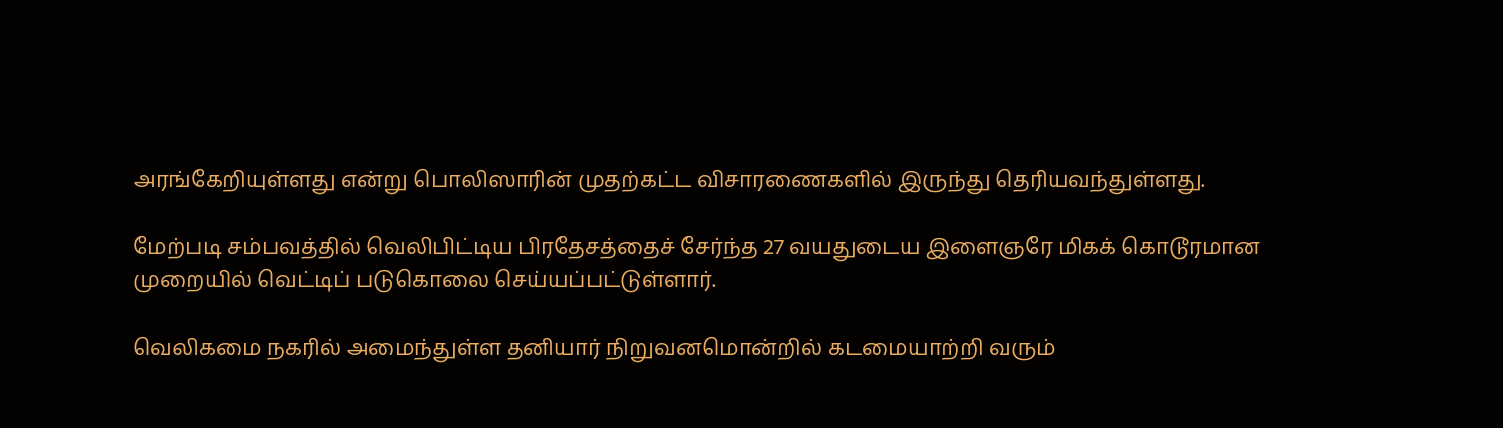அரங்கேறியுள்ளது என்று பொலிஸாரின் முதற்கட்ட விசாரணைகளில் இருந்து தெரியவந்துள்ளது.

மேற்படி சம்பவத்தில் வெலிபிட்டிய பிரதேசத்தைச் சேர்ந்த 27 வயதுடைய இளைஞரே மிகக் கொடூரமான முறையில் வெட்டிப் படுகொலை செய்யப்பட்டுள்ளார்.

வெலிகமை நகரில் அமைந்துள்ள தனியார் நிறுவனமொன்றில் கடமையாற்றி வரும்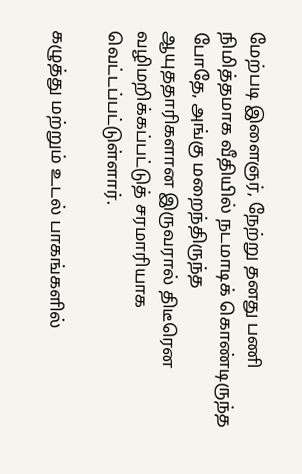மேற்படி இளைஞர், நேற்று தனது பணி நிமித்தமாக வீதியில் நடமாடிக் கொண்டிருந்த போதே, அங்கு மறைந்திருந்த ஆயுததாரிகளான இருவரால் திடீரென வழிமறிக்கப்பட்டுத் சரமாரியாக வெட்டப்பட்டுள்ளார்.

கழுத்து மற்றும் உடல் பாகங்களில்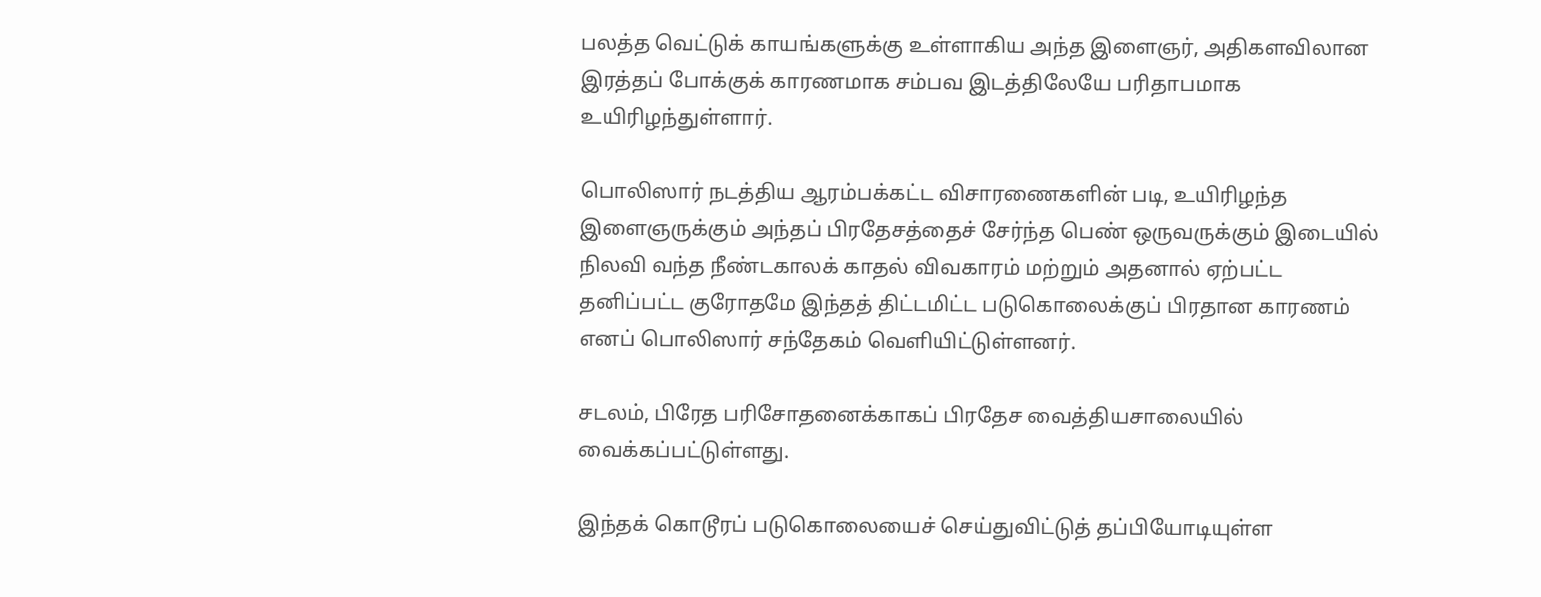பலத்த வெட்டுக் காயங்களுக்கு உள்ளாகிய அந்த இளைஞர், அதிகளவிலான இரத்தப் போக்குக் காரணமாக சம்பவ இடத்திலேயே பரிதாபமாக உயிரிழந்துள்ளார்.

பொலிஸார் நடத்திய ஆரம்பக்கட்ட விசாரணைகளின் படி, உயிரிழந்த இளைஞருக்கும் அந்தப் பிரதேசத்தைச் சேர்ந்த பெண் ஒருவருக்கும் இடையில் நிலவி வந்த நீண்டகாலக் காதல் விவகாரம் மற்றும் அதனால் ஏற்பட்ட தனிப்பட்ட குரோதமே இந்தத் திட்டமிட்ட படுகொலைக்குப் பிரதான காரணம் எனப் பொலிஸார் சந்தேகம் வெளியிட்டுள்ளனர்.

சடலம், பிரேத பரிசோதனைக்காகப் பிரதேச வைத்தியசாலையில் வைக்கப்பட்டுள்ளது.

இந்தக் கொடூரப் படுகொலையைச் செய்துவிட்டுத் தப்பியோடியுள்ள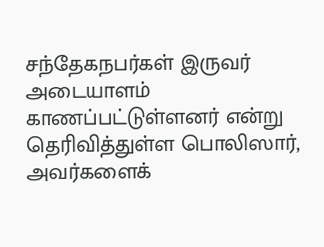சந்தேகநபர்கள் இருவர் அடையாளம் காணப்பட்டுள்ளனர் என்று தெரிவித்துள்ள பொலிஸார், அவர்களைக்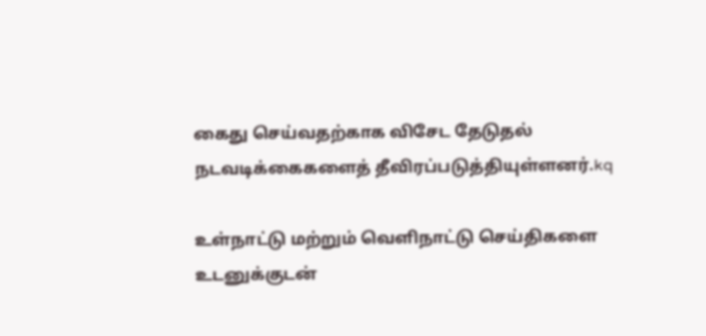கைது செய்வதற்காக விசேட தேடுதல் நடவடிக்கைகளைத் தீவிரப்படுத்தியுள்ளனர்.kq

உள்நாட்டு மற்றும் வெளிநாட்டு செய்திகளை உடனுக்குடன்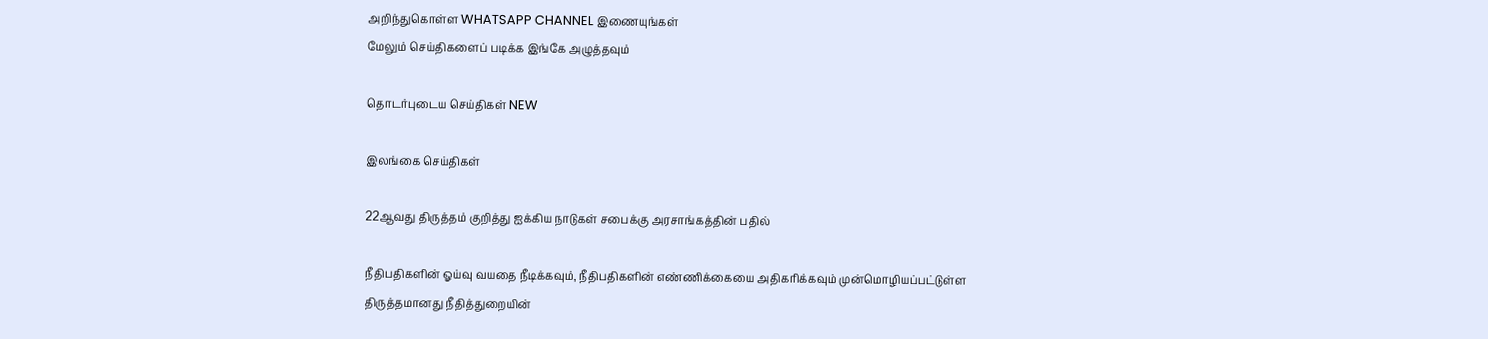அறிந்துகொள்ள WHATSAPP CHANNEL இணையுங்கள்
மேலும் செய்திகளைப் படிக்க இங்கே அழுத்தவும்

தொடர்புடைய செய்திகள் NEW

இலங்கை செய்திகள்

22ஆவது திருத்தம் குறித்து ஐக்கிய நாடுகள் சபைக்கு அரசாங்கத்தின் பதில்

நீதிபதிகளின் ஓய்வு வயதை நீடிக்கவும், நீதிபதிகளின் எண்ணிக்கையை அதிகரிக்கவும் முன்மொழியப்பட்டுள்ள திருத்தமானது நீதித்துறையின்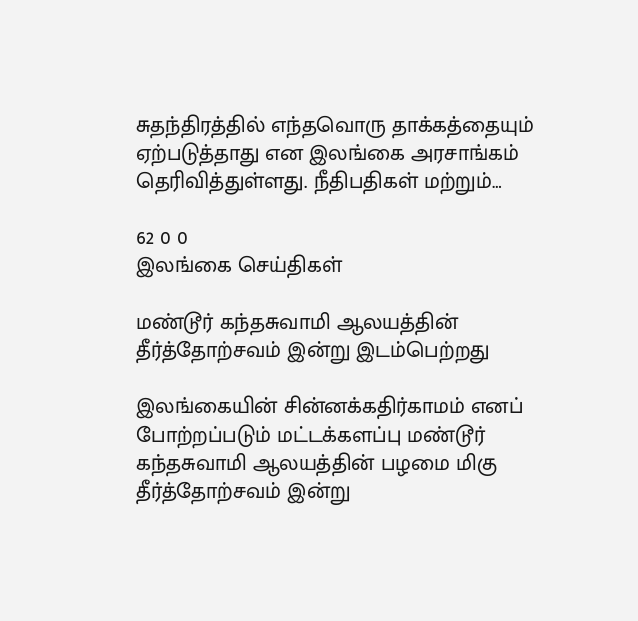சுதந்திரத்தில் எந்தவொரு தாக்கத்தையும் ஏற்படுத்தாது என இலங்கை அரசாங்கம் தெரிவித்துள்ளது. நீதிபதிகள் மற்றும்…

62 0 0
இலங்கை செய்திகள்

மண்டூர் கந்தசுவாமி ஆலயத்தின் தீர்த்தோற்சவம் இன்று இடம்பெற்றது

இலங்கையின் சின்னக்கதிர்காமம் எனப் போற்றப்படும் மட்டக்களப்பு மண்டூர் கந்தசுவாமி ஆலயத்தின் பழமை மிகு தீர்த்தோற்சவம் இன்று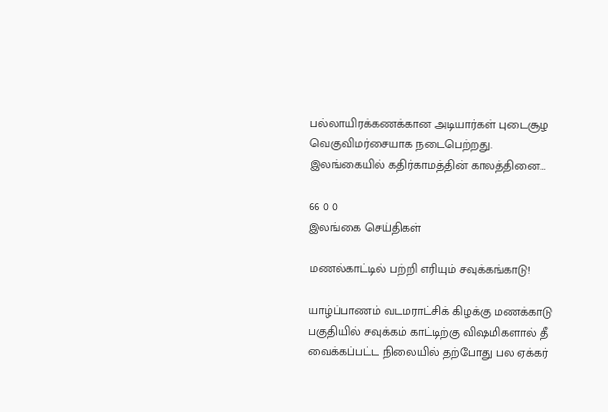பல்லாயிரக்கணக்கான அடியார்கள் புடைசூழ வெகுவிமர்சையாக நடைபெற்றது. இலங்கையில் கதிர்காமத்தின் காலத்தினை…

66 0 0
இலங்கை செய்திகள்

மணல்காட்டில் பற்றி எரியும் சவுக்கங்காடு!

யாழ்ப்பாணம் வடமராட்சிக் கிழக்கு மணக்காடு பகுதியில் சவுக்கம் காட்டிற்கு விஷமிகளால் தீ வைக்கப்பட்ட நிலையில் தற்போது பல ஏக்கர்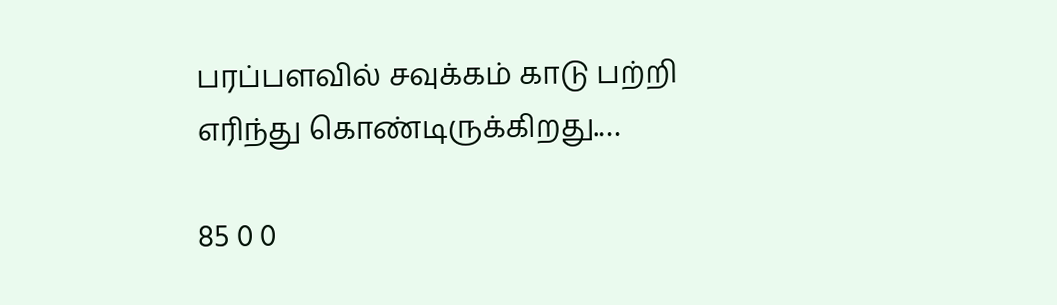பரப்பளவில் சவுக்கம் காடு பற்றி எரிந்து கொண்டிருக்கிறது.…

85 0 0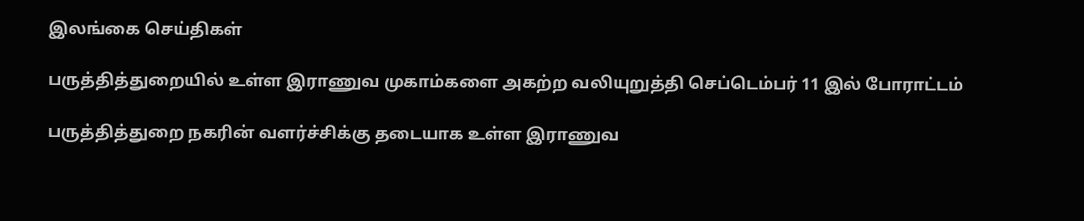இலங்கை செய்திகள்

பருத்தித்துறையில் உள்ள இராணுவ முகாம்களை அகற்ற வலியுறுத்தி செப்டெம்பர் 11 இல் போராட்டம்

பருத்தித்துறை நகரின் வளர்ச்சிக்கு தடையாக உள்ள இராணுவ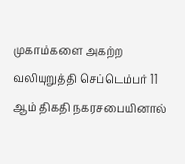முகாம்களை அகற்ற வலியுறுத்தி செப்டெம்பர் 11 ஆம் திகதி நகரசபையினால்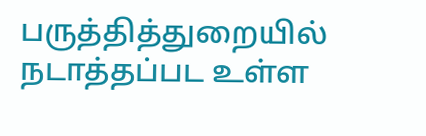பருத்தித்துறையில் நடாத்தப்பட உள்ள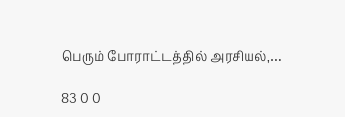பெரும் போராட்டத்தில் அரசியல்,…

83 0 0